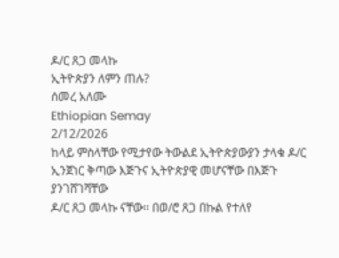ዶ/ር ጸጋ መላኩ
ኢትዮጵያን ለምን ጠሉ?
ሰመረ አለሙ
Ethiopian Semay
2/12/2026
ከላይ ምስላቸው የሚታየው ትውልደ ኢትዮጵያውያን ታላቁ ዶ/ር ኢንጀነር ቅጣው እጅጉና ኢትዮጵያዊ መሆናቸው በእጅጉ ያንገሸገሻቸው
ዶ/ር ጸጋ መላኩ ናቸው፡፡ በወ/ሮ ጸጋ በኩል የተለየ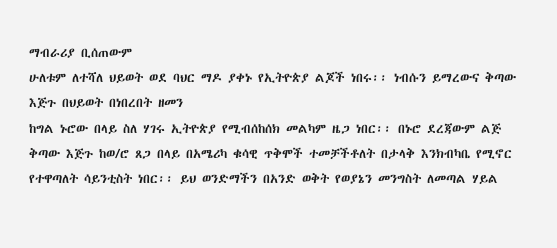ማብራሪያ ቢሰጠውም
ሁለቱም ለተሻለ ህይወት ወደ ባህር ማዶ ያቀኑ የኢትዮጵያ ልጆች ነበሩ፡፡ ነብሱን ይማረውና ቅጣው እጅጉ በህይወት በነበረበት ዘመን
ከግል ኑሮው በላይ ስለ ሃገሩ ኢትዮጵያ የሚብሰከሰክ መልካም ዜጋ ነበር፡፡ በኑሮ ደረጃውም ልጅ ቅጣው እጅጉ ከወ/ሮ ጸጋ በላይ በአሜሪካ ቁሳዊ ጥቅሞች ተመቻችቶለት በታላቅ እንክብካቤ የሚኖር የተዋጣለት ሳይንቲስት ነበር፡፡ ይህ ወንድማችን በአንድ ወቅት የወያኔን መንግስት ለመጣል ሃይል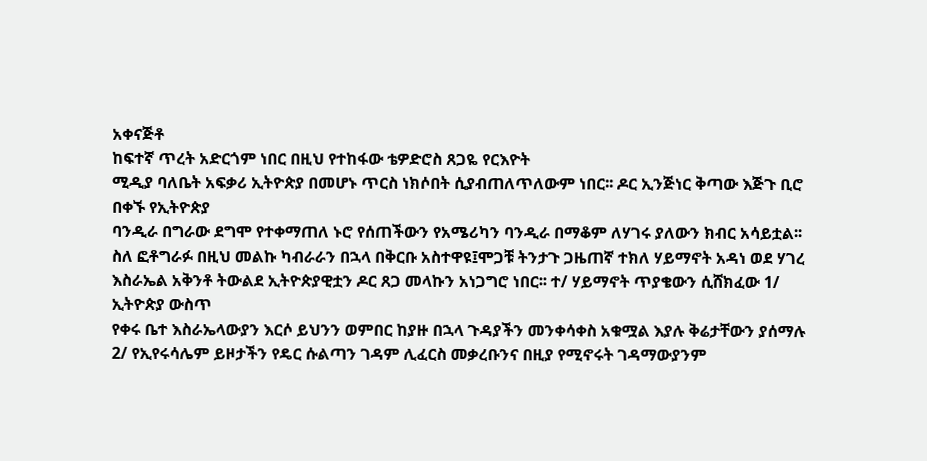አቀናጅቶ
ከፍተኛ ጥረት አድርጎም ነበር በዚህ የተከፋው ቴዎድሮስ ጸጋዬ የርእዮት
ሚዲያ ባለቤት አፍቃሪ ኢትዮጵያ በመሆኑ ጥርስ ነክሶበት ሲያብጠለጥለውም ነበር፡፡ ዶር ኢንጅነር ቅጣው እጅጉ ቢሮ በቀኙ የኢትዮጵያ
ባንዲራ በግራው ደግሞ የተቀማጠለ ኑሮ የሰጠችውን የአሜሪካን ባንዲራ በማቆም ለሃገሩ ያለውን ክብር አሳይቷል፡፡
ስለ ፎቶግራፉ በዚህ መልኩ ካብራራን በኋላ በቅርቡ አስተዋዩ፤ሞጋቹ ትንታጉ ጋዜጠኛ ተክለ ሃይማኖት አዳነ ወደ ሃገረ
እስራኤል አቅንቶ ትውልደ ኢትዮጵያዊቷን ዶር ጸጋ መላኩን አነጋግሮ ነበር፡፡ ተ/ ሃይማኖት ጥያቄውን ሲሸክፈው 1/ ኢትዮጵያ ውስጥ
የቀሩ ቤተ እስራኤላውያን እርሶ ይህንን ወምበር ከያዙ በኋላ ጉዳያችን መንቀሳቀስ አቁሟል እያሉ ቅሬታቸውን ያሰማሉ 2/ የኢየሩሳሌም ይዞታችን የዴር ሱልጣን ገዳም ሊፈርስ መቃረቡንና በዚያ የሚኖሩት ገዳማውያንም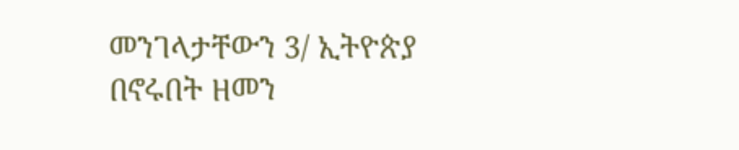መንገላታቸውን 3/ ኢትዮጵያ
በኖሩበት ዘመን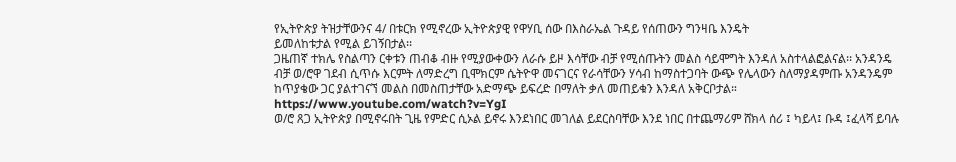የኢትዮጵያ ትዝታቸውንና 4/ በቱርክ የሚኖረው ኢትዮጵያዊ የዋሃቢ ሰው በእስራኤል ጉዳይ የሰጠውን ግንዛቤ እንዴት
ይመለከቱታል የሚል ይገኝበታል፡፡
ጋዜጠኛ ተክሌ የስልጣን ርቀቱን ጠብቆ ብዙ የሚያውቀውን ለራሱ ይዞ እሳቸው ብቻ የሚሰጡትን መልስ ሳይሞግት እንዳለ አስተላልፎልናል፡፡ አንዳንዴ ብቻ ወ/ሮዋ ገደብ ሲጥሱ እርምት ለማድረግ ቢሞክርም ሴትዮዋ መናገርና የራሳቸውን ሃሳብ ከማስተጋባት ውጭ የሌላውን ስለማያዳምጡ አንዳንዴም ከጥያቄው ጋር ያልተገናኘ መልስ በመስጠታቸው አድማጭ ይፍረድ በማለት ቃለ መጠይቁን እንዳለ አቅርቦታል።
https://www.youtube.com/watch?v=YgI
ወ/ሮ ጸጋ ኢትዮጵያ በሚኖሩበት ጊዜ የምድር ሲኦል ይኖሩ እንደነበር መገለል ይደርስባቸው እንደ ነበር በተጨማሪም ሸክላ ሰሪ ፤ ካይላ፤ ቡዳ ፤ፈላሻ ይባሉ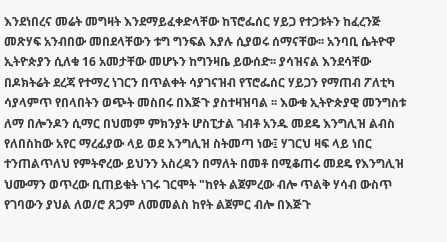እንደነበረና መሬት መግዛት እንደማይፈቀድላቸው ከፕሮፌሰር ሃይጋ የተጋቱትን ከፈረንጅ መጽሃፍ አንብበው መበደላቸውን ቱግ ግንፍል እያሉ ሲያወሩ ሰማናቸው፡፡ አንባቢ ሴትዮዋ ኢትዮጵያን ሲለቁ 16 አመታቸው መሆኑን ከግንዛቤ ይውሰድ፡፡ ያሳዝናል እንደሳቸው በዶክትሬት ደረጃ የተማረ ነገርን በጥልቀት ሳያገናዝብ የፕሮፌሰር ሃይጋን የማጠብ ፖለቲካ ሳያላምጥ የበላበትን ወጭት መስበሩ በእጅጉ ያስተዛዝባል ፡፡ እውቁ ኢትዮጵያዊ መንግስቱ ለማ በሎንዶን ሲማር በህመም ምክንያት ሆስፒታል ገብቶ አንዱ መደዴ እንግሊዝ ልብስ የለበስከው አየር ማረፊያው ላይ ወደ እንግሊዝ ስትመጣ ነው፤ ሃገርህ ዛፍ ላይ ነበር ተንጠልጥለህ የምትኖረው ይህንን አስረዳን በማለት በመቶ በሚቆጠሩ መደዴ የእንግሊዝ ህሙማን ወጥረው ቢጠይቁት ነገሩ ገርሞት "ከየት ልጀምረው ብሎ ጥልቅ ሃሳብ ውስጥ የገባውን ያህል ለወ/ሮ ጸጋም ለመመልስ ከየት ልጀምር ብሎ በእጅጉ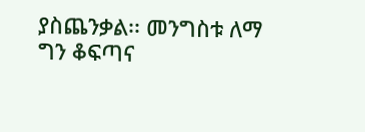ያስጨንቃል፡፡ መንግስቱ ለማ ግን ቆፍጣና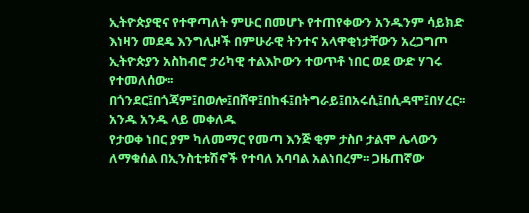ኢትዮጵያዊና የተዋጣለት ምሁር በመሆኑ የተጠየቀውን አንዱንም ሳይክድ እነዛን መደዴ እንግሊዞች በምሁራዊ ትንተና አላዋቂነታቸውን አረጋግጦ ኢትዮጵያን አስከብሮ ታሪካዊ ተልእኮውን ተወጥቶ ነበር ወደ ውድ ሃገሩ የተመለሰው፡፡
በጎንደር፤በጎጃም፤በወሎ፤በሸዋ፤በከፋ፤በትግራይ፤በአሩሲ፤በሲዳሞ፤በሃረር፡፡ አንዱ አንዱ ላይ መቀለዱ
የታወቀ ነበር ያም ካለመማር የመጣ እንጅ ቂም ታስቦ ታልሞ ሌላውን
ለማቁሰል በኢንስቲቱሽኖች የተባለ አባባል አልነበረም፡፡ ጋዜጠኛው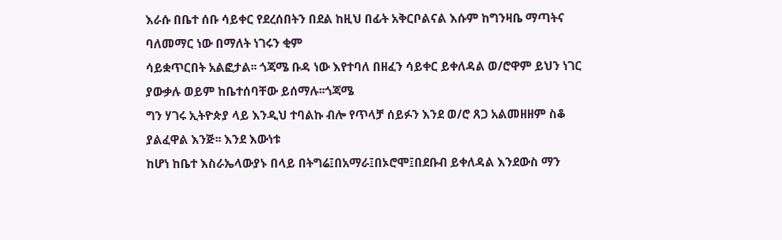እራሱ በቤተ ሰቡ ሳይቀር የደረሰበትን በደል ከዚህ በፊት አቅርቦልናል እሱም ከግንዛቤ ማጣትና ባለመማር ነው በማለት ነገሩን ቂም
ሳይቋጥርበት አልፎታል፡፡ ጎጃሜ ቡዳ ነው እየተባለ በዘፈን ሳይቀር ይቀለዳል ወ/ሮዋም ይህን ነገር ያውቃሉ ወይም ከቤተሰባቸው ይሰማሉ፡፡ጎጃሜ
ግን ሃገሩ ኢትዮጵያ ላይ እንዲህ ተባልኩ ብሎ የጥላቻ ሰይፉን እንደ ወ/ሮ ጸጋ አልመዘዘም ስቆ ያልፈዋል እንጅ፡፡ እንደ እውነቱ
ከሆነ ከቤተ እስራኤላውያኑ በላይ በትግሬ፤በአማራ፤በኦሮሞ፤በደቡብ ይቀለዳል እንደውስ ማን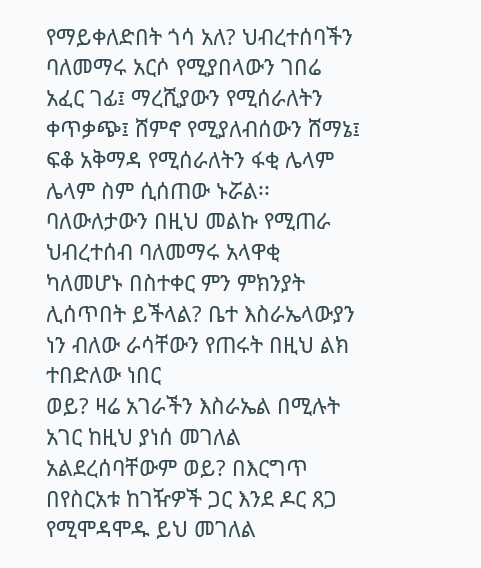የማይቀለድበት ጎሳ አለ? ህብረተሰባችን ባለመማሩ አርሶ የሚያበላውን ገበሬ አፈር ገፊ፤ ማረሺያውን የሚሰራለትን ቀጥቃጭ፤ ሸምኖ የሚያለብሰውን ሸማኔ፤ ፍቆ አቅማዳ የሚሰራለትን ፋቂ ሌላም ሌላም ስም ሲሰጠው ኑሯል፡፡ ባለውለታውን በዚህ መልኩ የሚጠራ ህብረተሰብ ባለመማሩ አላዋቂ
ካለመሆኑ በስተቀር ምን ምክንያት ሊሰጥበት ይችላል? ቤተ እስራኤላውያን ነን ብለው ራሳቸውን የጠሩት በዚህ ልክ ተበድለው ነበር
ወይ? ዛሬ አገራችን እስራኤል በሚሉት አገር ከዚህ ያነሰ መገለል አልደረሰባቸውም ወይ? በእርግጥ በየስርአቱ ከገዥዎች ጋር እንደ ዶር ጸጋ የሚሞዳሞዱ ይህ መገለል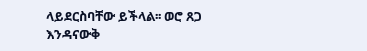ላይደርስባቸው ይችላል፡፡ ወሮ ጸጋ እንዳናውቅ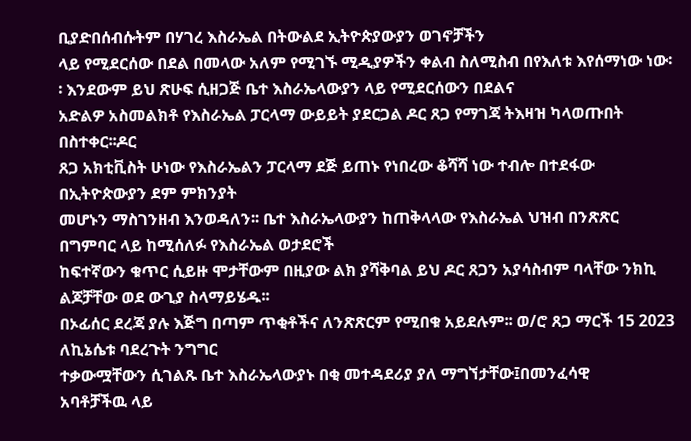ቢያድበሰብሱትም በሃገረ እስራኤል በትውልደ ኢትዮጵያውያን ወገኖቻችን
ላይ የሚደርሰው በደል በመላው አለም የሚገኙ ሚዲያዎችን ቀልብ ስለሚስብ በየእለቱ እየሰማነው ነው፡፡ እንደውም ይህ ጽሁፍ ሲዘጋጅ ቤተ እስራኤላውያን ላይ የሚደርሰውን በደልና
አድልዎ አስመልክቶ የእስራኤል ፓርላማ ውይይት ያደርጋል ዶር ጸጋ የማገጃ ትእዛዝ ካላወጡበት በስተቀር፡፡ዶር
ጸጋ አክቲቪስት ሁነው የእስራኤልን ፓርላማ ደጅ ይጠኑ የነበረው ቆሻሻ ነው ተብሎ በተደፋው በኢትዮጵውያን ደም ምክንያት
መሆኑን ማስገንዘብ እንወዳለን፡፡ ቤተ እስራኤላውያን ከጠቅላላው የእስራኤል ህዝብ በንጽጽር በግምባር ላይ ከሚሰለፉ የእስራኤል ወታደሮች
ከፍተኛውን ቁጥር ሲይዙ ሞታቸውም በዚያው ልክ ያሻቅባል ይህ ዶር ጸጋን አያሳስብም ባላቸው ንክኪ ልጆቻቸው ወደ ውጊያ ስላማይሄዱ፡፡
በኦፊሰር ደረጃ ያሉ እጅግ በጣም ጥቂቶችና ለንጽጽርም የሚበቁ አይደሉም፡፡ ወ/ሮ ጸጋ ማርች 15 2023 ለኪኔሴቱ ባደረጉት ንግግር
ተቃውሟቸውን ሲገልጹ ቤተ እስራኤላውያኑ በቂ መተዳደሪያ ያለ ማግኘታቸው፤በመንፈሳዊ
አባቶቻችዉ ላይ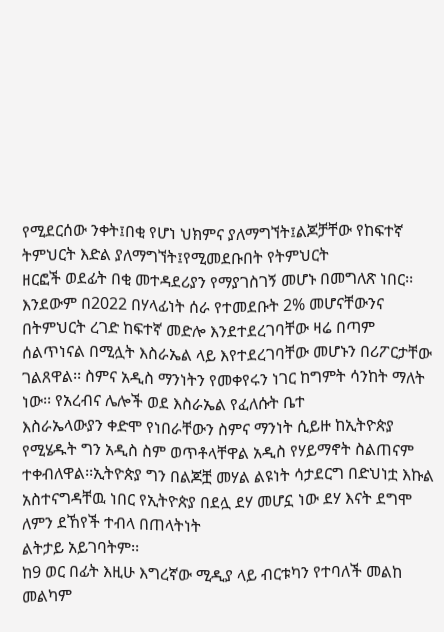የሚደርሰው ንቀት፤በቂ የሆነ ህክምና ያለማግኘት፤ልጆቻቸው የከፍተኛ ትምህርት እድል ያለማግኘት፤የሚመደቡበት የትምህርት
ዘርፎች ወደፊት በቂ መተዳደሪያን የማያገስገኝ መሆኑ በመግለጽ ነበር፡፡ እንደውም በ2022 በሃላፊነት ሰራ የተመደቡት 2% መሆናቸውንና
በትምህርት ረገድ ከፍተኛ መድሎ እንደተደረገባቸው ዛሬ በጣም ሰልጥነናል በሚሏት እስራኤል ላይ እየተደረገባቸው መሆኑን በሪፖርታቸው
ገልጸዋል፡፡ ስምና አዲስ ማንነትን የመቀየሩን ነገር ከግምት ሳንከት ማለት ነው፡፡ የአረብና ሌሎች ወደ እስራኤል የፈለሱት ቤተ
እስራኤላውያን ቀድሞ የነበራቸውን ስምና ማንነት ሲይዙ ከኢትዮጵያ የሚሄዱት ግን አዲስ ስም ወጥቶላቸዋል አዲስ የሃይማኖት ስልጠናም
ተቀብለዋል፡፡ኢትዮጵያ ግን በልጆቿ መሃል ልዩነት ሳታደርግ በድህነቷ እኩል አስተናግዳቸዉ ነበር የኢትዮጵያ በደሏ ደሃ መሆኗ ነው ደሃ እናት ደግሞ ለምን ደኸየች ተብላ በጠላትነት
ልትታይ አይገባትም፡፡
ከ9 ወር በፊት እዚሁ እግረኛው ሚዲያ ላይ ብርቱካን የተባለች መልከ መልካም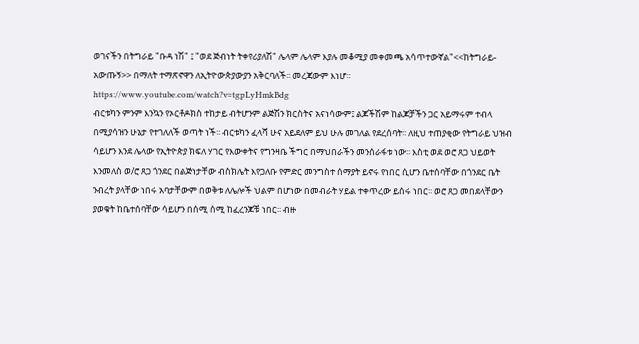ወገናችን በትግራይ "ቡዳ ነሽ" ፤ "ወደ ጅብነት ትቀየሪያለሽ" ሌላም ሌላም እያሉ መቆሚያ መቀመጫ አሳጥተውኛል"<<ከትግራይ-አውጡኝ>> በማለት ተማጽኖዋን ለኢትዮውጵያውያን አቅርባለች፡፡ መረጃውም እነሆ።
https://www.youtube.com/watch?v=tgpLyHmkBdg
ብርቱካን ምንም እንኳን የኦርቶዶክስ ተከታይ ብትሆንም ልጅሽን ክርስትና አናነሳውም፤ ልጆችሽም ከልጆቻችን ጋር አይማሩም ተብላ በሚያሳዝን ሁኔታ የተገለለች ወጣት ነች፡፡ ብርቱካን ፈላሻ ሁና አይደለም ይህ ሁሉ መገለል የደረሰባት፡፡ ለዚህ ተጠያቂው የትግራይ ህዝብ ሳይሆን እንደ ሌላው የኢትዮጵያ ክፍለ ሃገር የእውቀትና የግንዛቤ ችግር በማህበራችን መንሰራፋቱ ነው፡፡ እስቲ ወደ ወሮ ጸጋ ህይወት እንመለስ ወ/ሮ ጸጋ ጎንደር በልጅነታቸው ብስክሌት እየጋለቡ የምድር መንግስተ ሰማያት ይኖሩ የነበር ሲሆን ቤተሰባቸው በጎንደር ቤት ንብረት ያላቸው ነበሩ አባታቸውም በወቅቱ ለሌሎች ህልም በሆነው በመብራት ሃይል ተቀጥረው ይሰሩ ነበር፡፡ ወሮ ጸጋ መበደላቸውን ያወቁት ከቤተሰባቸው ሳይሆን በሰሚ ሰሚ ከፈረንጆቹ ነበር፡፡ ብዙ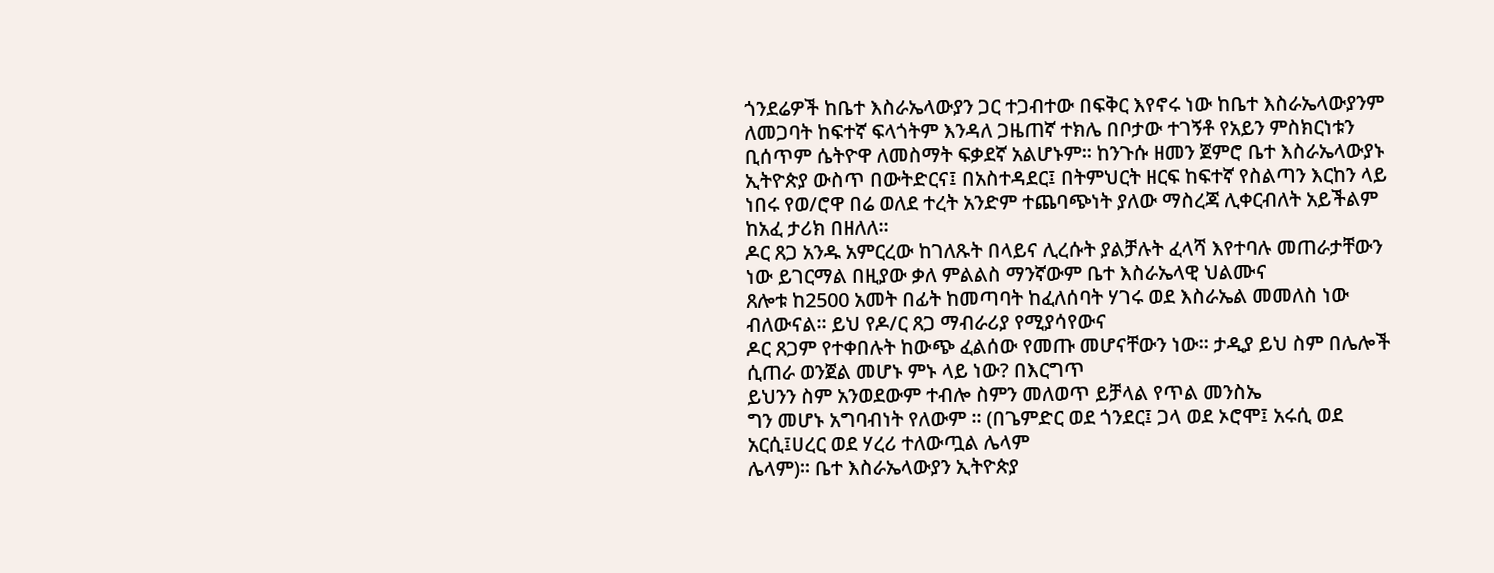ጎንደሬዎች ከቤተ እስራኤላውያን ጋር ተጋብተው በፍቅር እየኖሩ ነው ከቤተ እስራኤላውያንም ለመጋባት ከፍተኛ ፍላጎትም እንዳለ ጋዜጠኛ ተክሌ በቦታው ተገኝቶ የአይን ምስክርነቱን ቢሰጥም ሴትዮዋ ለመስማት ፍቃደኛ አልሆኑም፡፡ ከንጉሱ ዘመን ጀምሮ ቤተ እስራኤላውያኑ ኢትዮጵያ ውስጥ በውትድርና፤ በአስተዳደር፤ በትምህርት ዘርፍ ከፍተኛ የስልጣን እርከን ላይ ነበሩ የወ/ሮዋ በሬ ወለደ ተረት አንድም ተጨባጭነት ያለው ማስረጃ ሊቀርብለት አይችልም ከአፈ ታሪክ በዘለለ፡፡
ዶር ጸጋ አንዱ አምርረው ከገለጹት በላይና ሊረሱት ያልቻሉት ፈላሻ እየተባሉ መጠራታቸውን ነው ይገርማል በዚያው ቃለ ምልልስ ማንኛውም ቤተ እስራኤላዊ ህልሙና
ጸሎቱ ከ2500 አመት በፊት ከመጣባት ከፈለሰባት ሃገሩ ወደ እስራኤል መመለስ ነው ብለውናል፡፡ ይህ የዶ/ር ጸጋ ማብራሪያ የሚያሳየውና
ዶር ጸጋም የተቀበሉት ከውጭ ፈልሰው የመጡ መሆናቸውን ነው፡፡ ታዲያ ይህ ስም በሌሎች ሲጠራ ወንጀል መሆኑ ምኑ ላይ ነው? በእርግጥ
ይህንን ስም አንወደውም ተብሎ ስምን መለወጥ ይቻላል የጥል መንስኤ
ግን መሆኑ አግባብነት የለውም ፡፡ (በጌምድር ወደ ጎንደር፤ ጋላ ወደ ኦሮሞ፤ አሩሲ ወደ አርሲ፤ሀረር ወደ ሃረሪ ተለውጧል ሌላም
ሌላም)፡፡ ቤተ እስራኤላውያን ኢትዮጵያ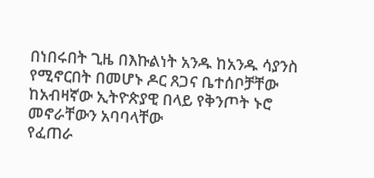በነበሩበት ጊዜ በእኩልነት አንዱ ከአንዱ ሳያንስ የሚኖርበት በመሆኑ ዶር ጸጋና ቤተሰቦቻቸው
ከአብዛኛው ኢትዮጵያዊ በላይ የቅንጦት ኑሮ መኖራቸውን አባባላቸው
የፈጠራ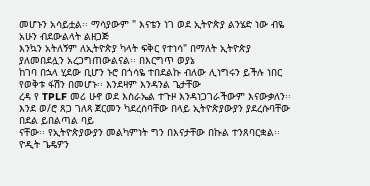መሆኑን አሳይቷል፡፡ ማሳያውም " እናቴን ነገ ወደ ኢትዮጵያ ልንሄድ ነው ብዬ አሁን ብደውልላት ልዘጋጅ
እንኳን አትለኝም ለኢትዮጵያ ካላት ፍቅር የተነሳ" በማለት ኢትዮጵያ ያለመበደሏን አረጋግጠውልናል፡፡ በእርግጥ ወያኔ
ከገባ በኋላ ሂደው ቢሆን ኑሮ በጎሳዬ ተበደልኩ ብለው ሊነግሩን ይችሉ ነበር የወቅቱ ፋሽን በመሆኑ፡፡ እንደዛም እንዳንል ጌታቸው
ረዳ የ TPLF መሪ ሁኖ ወደ እስራኤል ተጉዞ እንዳነጋገራችውም እናውቃለን፡፡ እንደ ወ/ሮ ጸጋ ገለጻ ጀርመን ካደረሰባቸው በላይ ኢትዮጵያውያን ያደረሱባቸው በደል ይበልጣል ባይ
ናቸው፡፡ የኢትዮጵያውያን መልካምነት ግን በእናታቸው በኩል ተንጸባርቋል፡፡
ዮዲት ጌዴዎን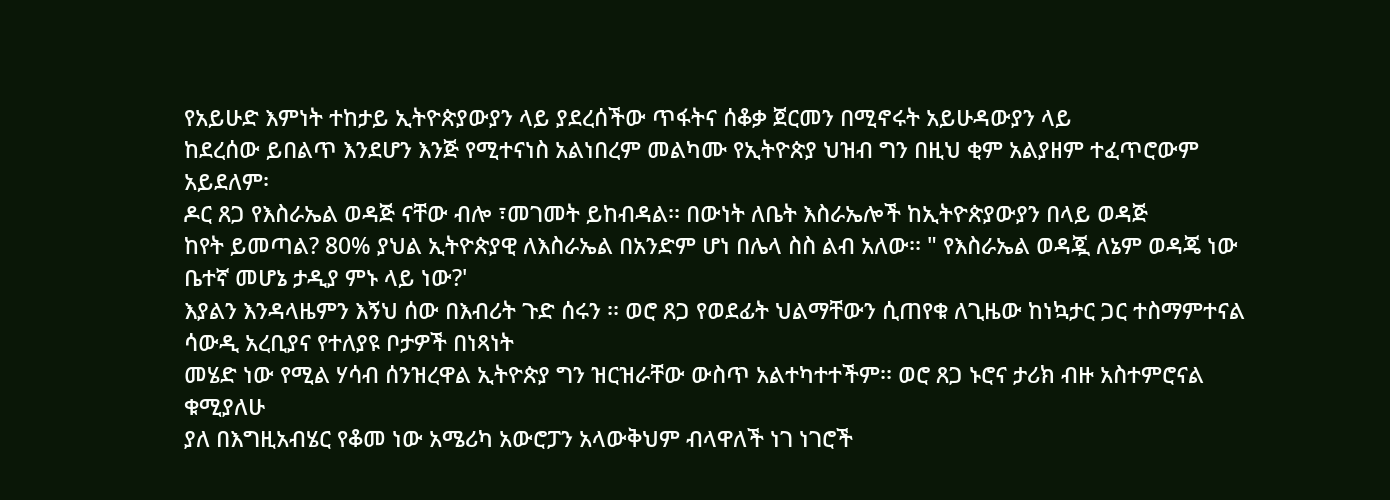የአይሁድ እምነት ተከታይ ኢትዮጵያውያን ላይ ያደረሰችው ጥፋትና ሰቆቃ ጀርመን በሚኖሩት አይሁዳውያን ላይ
ከደረሰው ይበልጥ እንደሆን እንጅ የሚተናነስ አልነበረም መልካሙ የኢትዮጵያ ህዝብ ግን በዚህ ቂም አልያዘም ተፈጥሮውም አይደለም፡
ዶር ጸጋ የእስራኤል ወዳጅ ናቸው ብሎ ፣መገመት ይከብዳል፡፡ በውነት ለቤት እስራኤሎች ከኢትዮጵያውያን በላይ ወዳጅ
ከየት ይመጣል? 80% ያህል ኢትዮጵያዊ ለእስራኤል በአንድም ሆነ በሌላ ስስ ልብ አለው፡፡ " የእስራኤል ወዳጇ ለኔም ወዳጄ ነው ቤተኛ መሆኔ ታዲያ ምኑ ላይ ነው?'
እያልን እንዳላዜምን እኝህ ሰው በእብሪት ጉድ ሰሩን ፡፡ ወሮ ጸጋ የወደፊት ህልማቸውን ሲጠየቁ ለጊዜው ከነኳታር ጋር ተስማምተናል ሳውዲ አረቢያና የተለያዩ ቦታዎች በነጻነት
መሄድ ነው የሚል ሃሳብ ሰንዝረዋል ኢትዮጵያ ግን ዝርዝራቸው ውስጥ አልተካተተችም፡፡ ወሮ ጸጋ ኑሮና ታሪክ ብዙ አስተምሮናል ቁሚያለሁ
ያለ በእግዚአብሄር የቆመ ነው አሜሪካ አውሮፓን አላውቅህም ብላዋለች ነገ ነገሮች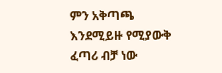ምን አቅጣጫ እንደሚይዙ የሚያውቅ ፈጣሪ ብቻ ነው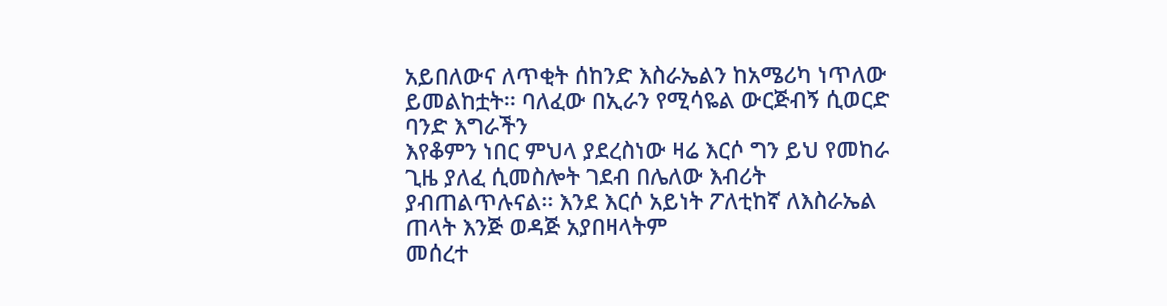አይበለውና ለጥቂት ሰከንድ እስራኤልን ከአሜሪካ ነጥለው ይመልከቷት፡፡ ባለፈው በኢራን የሚሳዬል ውርጅብኝ ሲወርድ ባንድ እግራችን
እየቆምን ነበር ምህላ ያደረስነው ዛሬ እርሶ ግን ይህ የመከራ ጊዜ ያለፈ ሲመስሎት ገደብ በሌለው እብሪት ያብጠልጥሉናል፡፡ እንደ እርሶ አይነት ፖለቲከኛ ለእስራኤል ጠላት እንጅ ወዳጅ አያበዛላትም
መሰረተ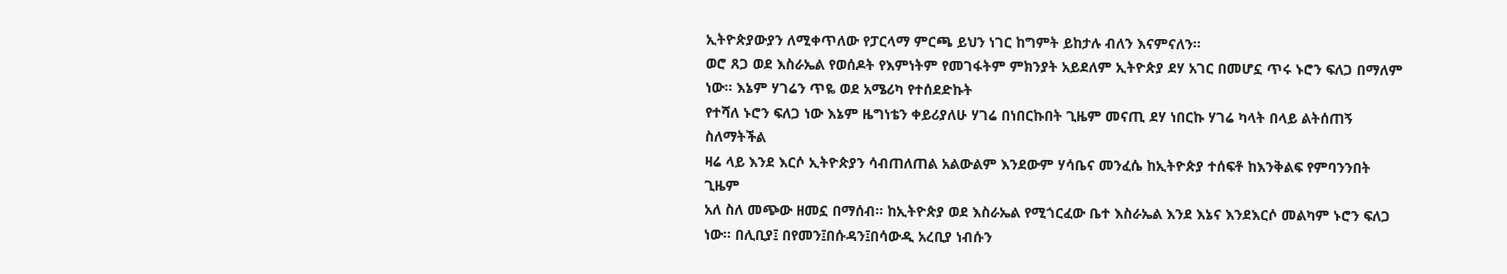ኢትዮጵያውያን ለሚቀጥለው የፓርላማ ምርጫ ይህን ነገር ከግምት ይከታሉ ብለን እናምናለን፡፡
ወሮ ጸጋ ወደ እስራኤል የወሰዶት የእምነትም የመገፋትም ምክንያት አይደለም ኢትዮጵያ ደሃ አገር በመሆኗ ጥሩ ኑሮን ፍለጋ በማለም ነው፡፡ እኔም ሃገሬን ጥዬ ወደ አሜሪካ የተሰደድኩት
የተሻለ ኑሮን ፍለጋ ነው እኔም ዜግነቴን ቀይሪያለሁ ሃገሬ በነበርኩበት ጊዜም መናጢ ደሃ ነበርኩ ሃገሬ ካላት በላይ ልትሰጠኝ ስለማትችል
ዛሬ ላይ እንደ እርሶ ኢትዮጵያን ሳብጠለጠል አልውልም እንደውም ሃሳቤና መንፈሴ ከኢትዮጵያ ተሰፍቶ ከእንቅልፍ የምባንንበት ጊዜም
አለ ስለ መጭው ዘመኗ በማሰብ፡፡ ከኢትዮጵያ ወደ እስራኤል የሚጎርፈው ቤተ እስራኤል እንደ እኔና እንደእርሶ መልካም ኑሮን ፍለጋ
ነው፡፡ በሊቢያ፤ በየመን፤በሱዳን፤በሳውዲ አረቢያ ነብሱን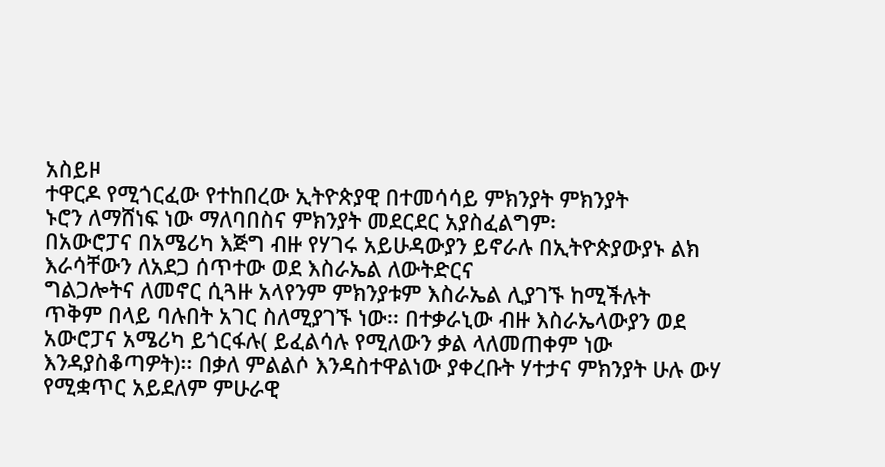አስይዞ
ተዋርዶ የሚጎርፈው የተከበረው ኢትዮጵያዊ በተመሳሳይ ምክንያት ምክንያት
ኑሮን ለማሸነፍ ነው ማለባበስና ምክንያት መደርደር አያስፈልግም፡
በአውሮፓና በአሜሪካ እጅግ ብዙ የሃገሩ አይሁዳውያን ይኖራሉ በኢትዮጵያውያኑ ልክ እራሳቸውን ለአደጋ ሰጥተው ወደ እስራኤል ለውትድርና
ግልጋሎትና ለመኖር ሲጓዙ አላየንም ምክንያቱም እስራኤል ሊያገኙ ከሚችሉት
ጥቅም በላይ ባሉበት አገር ስለሚያገኙ ነው፡፡ በተቃራኒው ብዙ እስራኤላውያን ወደ አውሮፓና አሜሪካ ይጎርፋሉ( ይፈልሳሉ የሚለውን ቃል ላለመጠቀም ነው
እንዳያስቆጣዎት)፡፡ በቃለ ምልልሶ እንዳስተዋልነው ያቀረቡት ሃተታና ምክንያት ሁሉ ውሃ የሚቋጥር አይደለም ምሁራዊ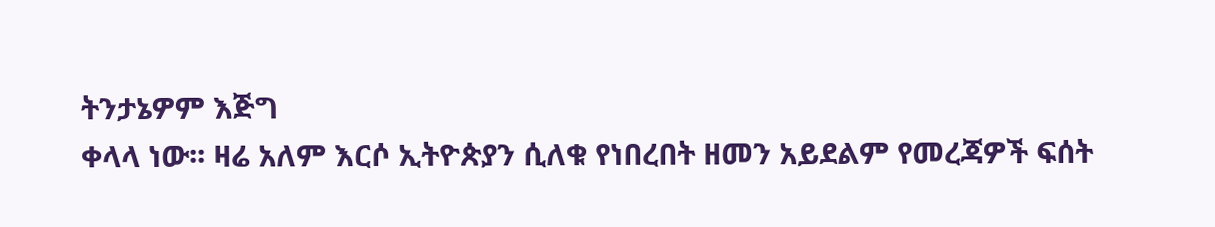ትንታኔዎም እጅግ
ቀላላ ነው፡፡ ዛሬ አለም እርሶ ኢትዮጵያን ሲለቁ የነበረበት ዘመን አይደልም የመረጃዎች ፍሰት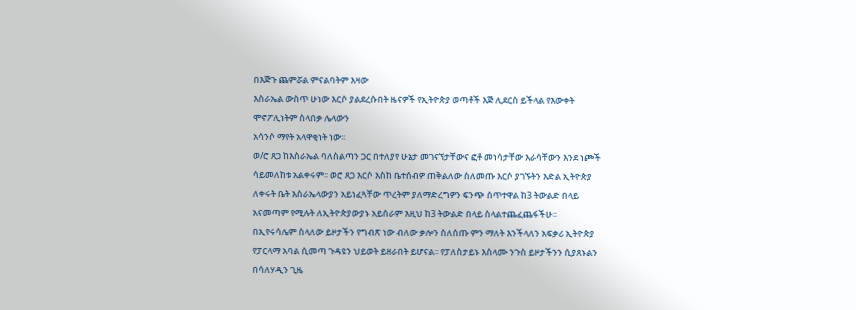በእጅጉ ጨምሯል ምናልባትም እዛው
እስራኤል ውስጥ ሁነው እርሶ ያልደረሱበት ዜናዎች የኢትዮጵያ ወጣቶች እጅ ሊደርስ ይችላል የእውቀት ሞኖፖሊነትም ስላበቃ ሌላውን
አሳንሶ ማየት አላዋቂነት ነው፡፡
ወ/ሮ ጸጋ ከእስራኤል ባለስልጣን ጋር በተለያየ ሁኔታ መገናኘታቸውና ፎቶ መነሳታቸው እራሳቸውን እንደ ነጮች ሳይመለከቱ አልቀሩም፡፡ ወሮ ጸጋ እርሶ እስከ ቤተሰብዎ ጠቅልለው ስለመጡ እርሶ ያገኙትን እድል ኢትዮጵያ ለቀሩት ቤት እስራኤላውያን አይነፈጓቸው ጥረትም ያለማድረግዎን ፍንጭ ሰጥተዋል ከ3 ትውልድ በላይ አናመጣም የሚሉት ለኢትዮጵያውያኑ አይሰራም እዚህ ከ3 ትውልድ በላይ ስላልተጨፈጨፋችሁ፡፡ በኢየሩሳሌም ስላለው ይዞታችን የግብጽ ነው ብለው ቃሎን ስለሰጡ ምን ማለት እንችላለን አፍቃሪ ኢትዮጵያ የፓርላማ አባል ሲመጣ ጉዳዩን ህይወት ይዘራበት ይሆናል፡፡ የፓለስታይኑ እስላሙ ንጉስ ይዞታችንን ሲያጸኑልን በሳለሃዲን ጊዜ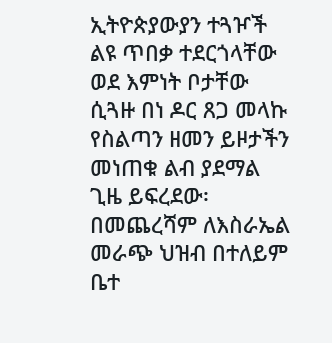ኢትዮጵያውያን ተጓዦች ልዩ ጥበቃ ተደርጎላቸው ወደ እምነት ቦታቸው ሲጓዙ በነ ዶር ጸጋ መላኩ የስልጣን ዘመን ይዞታችን መነጠቁ ልብ ያደማል ጊዜ ይፍረደው፡
በመጨረሻም ለእስራኤል መራጭ ህዝብ በተለይም ቤተ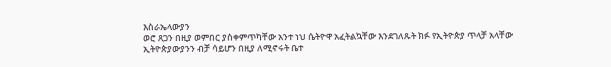እስራኤላውያን
ወሮ ጸጋን በዚያ ወምበር ያስቀምጥካቸው አንተ ነህ ሴትዮዋ አፈትልኳቸው እንደገለጹት ክፉ የኢትዮጵያ ጥላቻ አላቸው
ኢትዮጵያውያንን ብቻ ሳይሆን በዚያ ለሚኖሩት ቤተ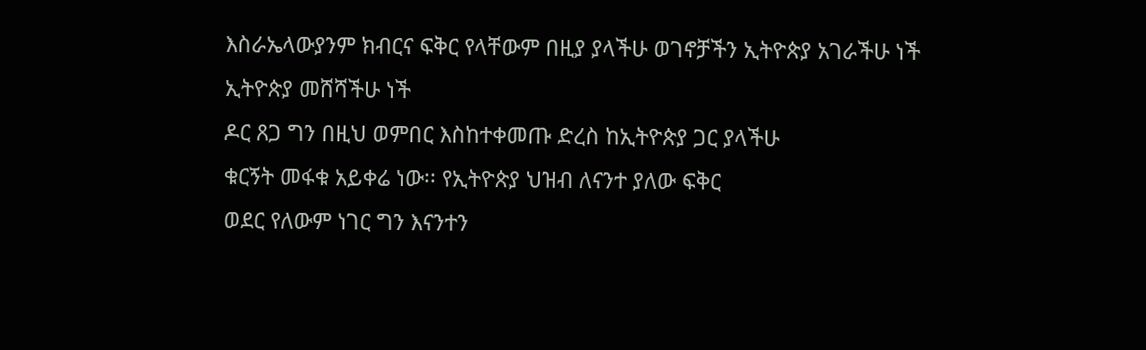እስራኤላውያንም ክብርና ፍቅር የላቸውም በዚያ ያላችሁ ወገኖቻችን ኢትዮጵያ አገራችሁ ነች ኢትዮጵያ መሸሻችሁ ነች
ዶር ጸጋ ግን በዚህ ወምበር እስከተቀመጡ ድረስ ከኢትዮጵያ ጋር ያላችሁ
ቁርኝት መፋቁ አይቀሬ ነው፡፡ የኢትዮጵያ ህዝብ ለናንተ ያለው ፍቅር
ወደር የለውም ነገር ግን እናንተን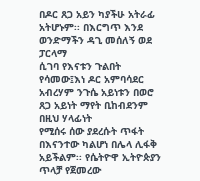በዶር ጸጋ አይን ካያችሁ አትራፊ አትሆኑም፡፡ በእርግጥ እንደ ወንድማችን ዳጊ መሰለኝ ወደ ፓርላማ
ሲገባ የእናቱን ጉልበት የሳመው፤እነ ዶር አምባሳደር አብረሃም ንጉሴ አይነቱን በወሮ ጸጋ አይነት ማየት ቢከብደንም በዚህ ሃላፊነት
የሚሰሩ ሰው ያደረሱት ጥፋት በእናንተው ካልሆነ በሌላ ሊፋቅ አይችልም፡፡ የሴትዮዋ ኢትዮጵያን ጥላቻ የጀመረው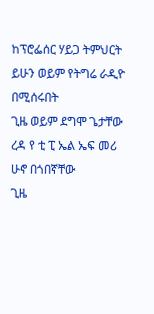ከፕሮፌሰር ሃይጋ ትምህርት ይሁን ወይም የትግሬ ራዲዮ በሚሰሩበት
ጊዜ ወይም ደግሞ ጌታቸው ረዳ የ ቲ ፒ ኤል ኤፍ መሪ ሁኖ በጎበኛቸው
ጊዜ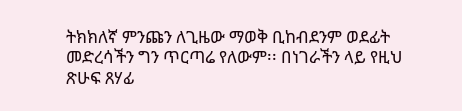ትክክለኛ ምንጩን ለጊዜው ማወቅ ቢከብደንም ወደፊት መድረሳችን ግን ጥርጣሬ የለውም፡፡ በነገራችን ላይ የዚህ ጽሁፍ ጸሃፊ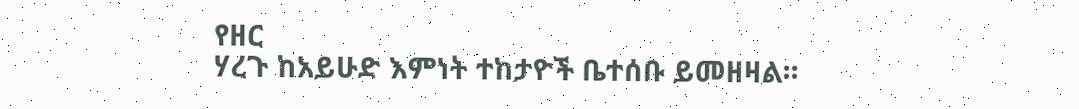የዘር
ሃረጉ ከአይሁድ እምነት ተከታዮች ቤተሰቡ ይመዘዛል፡፡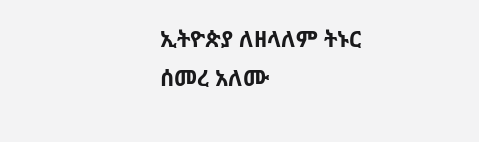ኢትዮጵያ ለዘላለም ትኑር
ሰመረ አለሙ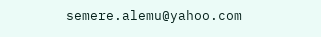semere.alemu@yahoo.com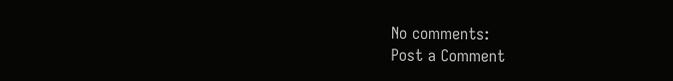No comments:
Post a Comment